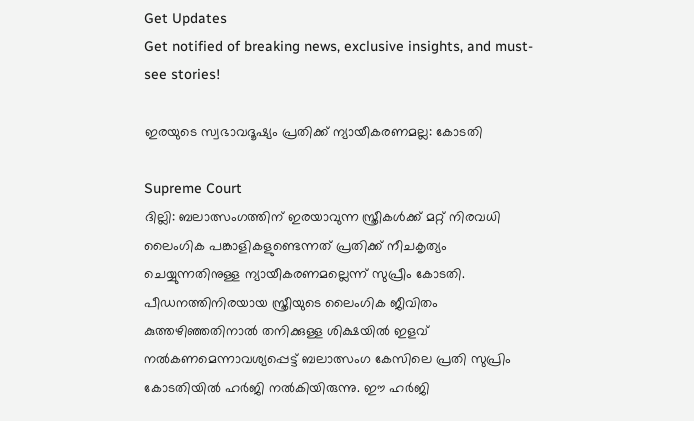Get Updates
Get notified of breaking news, exclusive insights, and must-see stories!

ഇരയുടെ സ്വഭാവദൂഷ്യം പ്രതിക്ക് ന്യായീകരണമല്ല: കോടതി

Supreme Court
ദില്ലി: ബലാത്സംഗത്തിന് ഇരയാവുന്ന സ്ത്രീകള്‍ക്ക് മറ്റ് നിരവധി ലൈംഗിക പങ്കാളികളുണ്ടെന്നത് പ്രതിക്ക് നീചകൃത്യം ചെയ്യുന്നതിനുള്ള ന്യായീകരണമല്ലെന്ന് സുപ്രീം കോടതി. പീഡനത്തിനിരയായ സ്ത്രീയുടെ ലൈംഗിക ജീവിതം കുത്തഴിഞ്ഞതിനാല്‍ തനിക്കുള്ള ശിക്ഷയില്‍ ഇളവ് നല്‍കണമെന്നാവശ്യപ്പെട്ട് ബലാത്സംഗ കേസിലെ പ്രതി സുപ്രിം കോടതിയില്‍ ഹര്‍ജി നല്‍കിയിരുന്നു. ഈ ഹര്‍ജി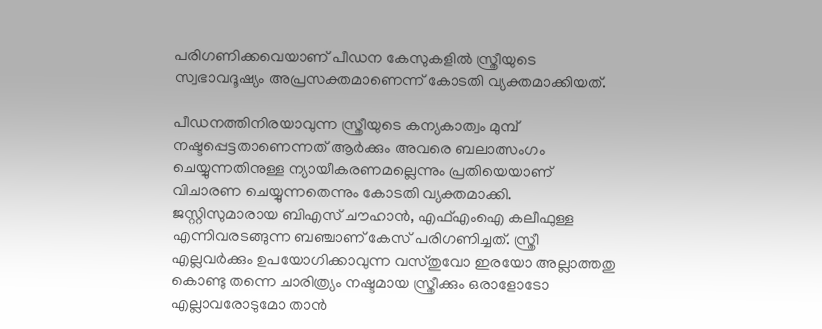പരിഗണിക്കവെയാണ് പീഡന കേസുകളില്‍ സ്ത്രീയുടെ സ്വഭാവദൂഷ്യം അപ്രസക്തമാണെന്ന് കോടതി വ്യക്തമാക്കിയത്.

പീഡനത്തിനിരയാവുന്ന സ്ത്രീയുടെ കന്യകാത്വം മുമ്പ് നഷ്ടപ്പെട്ടതാണെന്നത് ആര്‍ക്കും അവരെ ബലാത്സംഗം ചെയ്യുന്നതിനുള്ള ന്യായീകരണമല്ലെന്നും പ്രതിയെയാണ് വിചാരണ ചെയ്യുന്നതെന്നും കോടതി വ്യക്തമാക്കി. ജസ്റ്റിസുമാരായ ബിഎസ് ചൗഹാന്‍, എഫ്എംഐ കലീഫുള്ള എന്നിവരടങ്ങുന്ന ബഞ്ചാണ് കേസ് പരിഗണിച്ചത്. സ്ത്രീ എല്ലവര്‍ക്കും ഉപയോഗിക്കാവുന്ന വസ്തുവോ ഇരയോ അല്ലാത്തതു കൊണ്ടു തന്നെ ചാരിത്ര്യം നഷ്ടമായ സ്ത്രീക്കും ഒരാളോടോ എല്ലാവരോടുമോ താന്‍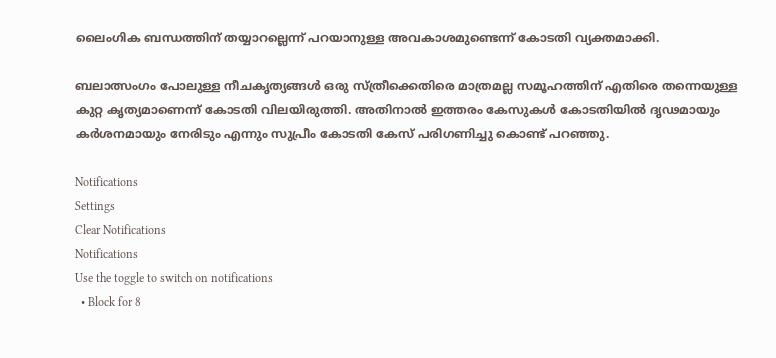ലൈംഗിക ബന്ധത്തിന് തയ്യാറല്ലെന്ന് പറയാനുള്ള അവകാശമുണ്ടെന്ന് കോടതി വ്യക്തമാക്കി.

ബലാത്സംഗം പോലുള്ള നീചകൃത്യങ്ങള്‍ ഒരു സ്ത്രീക്കെതിരെ മാത്രമല്ല സമൂഹത്തിന് എതിരെ തന്നെയുള്ള കുറ്റ കൃത്യമാണെന്ന് കോടതി വിലയിരുത്തി. അതിനാല്‍ ഇത്തരം കേസുകള്‍ കോടതിയില്‍ ദൃഢമായും കര്‍ശനമായും നേരിടും എന്നും സുപ്രീം കോടതി കേസ് പരിഗണിച്ചു കൊണ്ട് പറഞ്ഞു.

Notifications
Settings
Clear Notifications
Notifications
Use the toggle to switch on notifications
  • Block for 8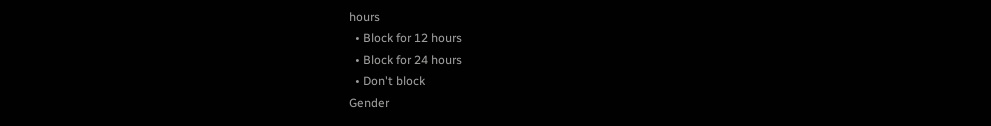hours
  • Block for 12 hours
  • Block for 24 hours
  • Don't block
Gender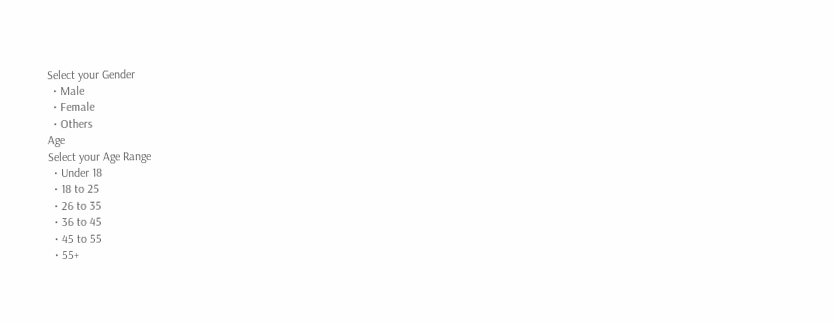Select your Gender
  • Male
  • Female
  • Others
Age
Select your Age Range
  • Under 18
  • 18 to 25
  • 26 to 35
  • 36 to 45
  • 45 to 55
  • 55+